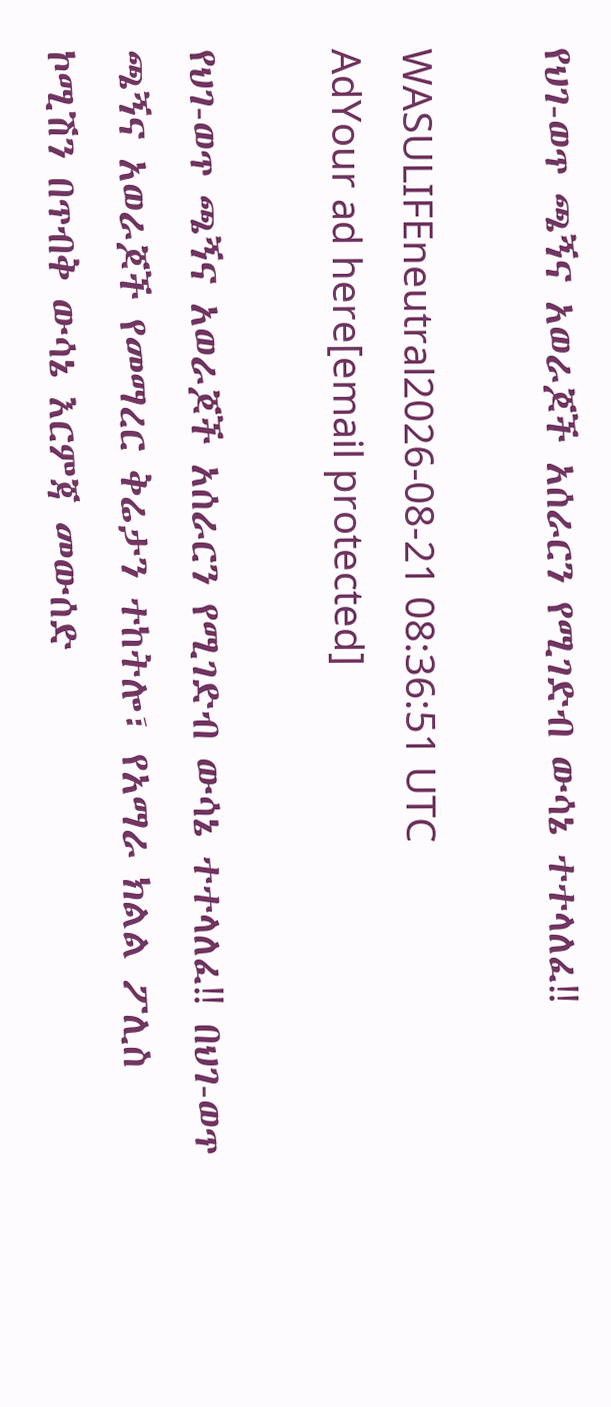የህገ-ወጥ ጫኝና አወራጆች አሰራርን የሚገድብ ውሳኔ ተተላለፈ‼

WASULIFEneutral2026-08-21 08:36:51 UTC
AdYour ad here[email protected]

የህገ-ወጥ ጫኝና አወራጆች አሰራርን የሚገድብ ውሳኔ ተተላለፈ‼ በህገ-ወጥ ጫኝና አወራጆች የመማረር ቅሬታን ተከትሎ፣ የአማራ ክልል ፖሊስ ኮሚሽን በጥብቅ ውሳኔ እርምጃ መውሰድ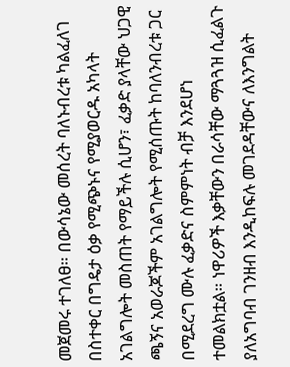መጀመሩ ተገለፀ። በውሳኔው መሰረት ባለኑብረቱ ካልፈለገ በስተቀር በግዴታ ዕቃ የሚጭኑና የሚያወርዱ አካላት አገልግሎት መስጠት የማይችሉ ሲሆን፣ ፈቃድ ያላቸው ህጋዊ ጫኝና አወራጆችም አገልግሎት የሚሰጡት ከባለንብረቱ ጋር በሚደረግ ሙሉ ፈቃድና ስምምነት ብቻ እንደሆነ ተመልክቷል። ነዋሪዎች እቃቸውን በራሳቸው ማጓጓዝ ሲፈልጉ ያለአግባብ ገንዘብ እንዲከፍሉ መገደዳቸውና ለእንግልት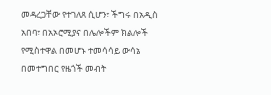መዳረጋቸው የተገለጸ ሲሆን፣ ችግሩ በአዲስ አበባ፣ በአኦሮሚያና በሌሎችም ክልሎች የሚስተዋል በመሆኑ ተመሳሳይ ውሳኔ በመተግበር የዜጎች መብት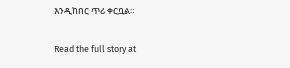እንዲከበር ጥሪ ቀርቧል።

Read the full story at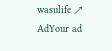wasulife ↗
AdYour ad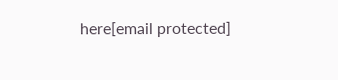here[email protected]